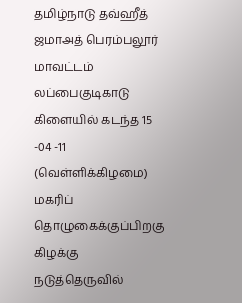தமிழ்நாடு தவ்ஹீத் ஜமாஅத் பெரம்பலூர் மாவட்டம் லப்பைகுடிகாடு கிளையில் கடந்த 15 -04 -11 (வெள்ளிக்கிழமை) மகரிப் தொழுகைக்குப்பிறகு கிழக்கு நடுத்தெருவில்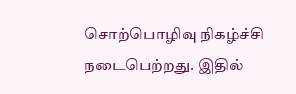சொற்பொழிவு நிகழ்ச்சி நடைபெற்றது. இதில்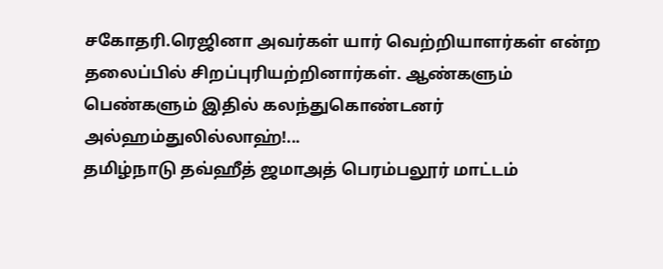சகோதரி.ரெஜினா அவர்கள் யார் வெற்றியாளர்கள் என்ற தலைப்பில் சிறப்புரியற்றினார்கள். ஆண்களும் பெண்களும் இதில் கலந்துகொண்டனர் அல்ஹம்துலில்லாஹ்!...
தமிழ்நாடு தவ்ஹீத் ஜமாஅத் பெரம்பலூர் மாட்டம்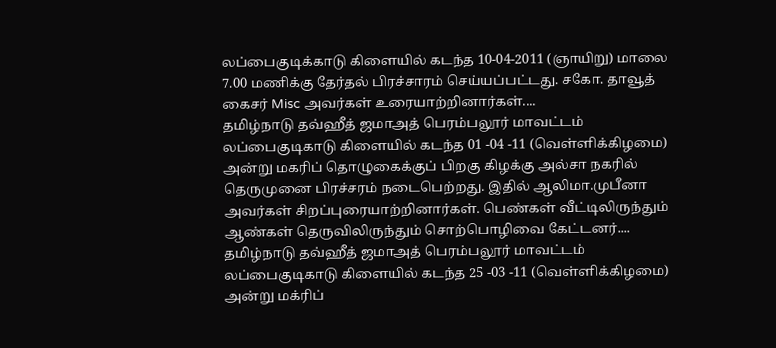லப்பைகுடிக்காடு கிளையில் கடந்த 10-04-2011 (ஞாயிறு) மாலை 7.00 மணிக்கு தேர்தல் பிரச்சாரம் செய்யப்பட்டது. சகோ. தாவூத் கைசர் Misc அவர்கள் உரையாற்றினார்கள்....
தமிழ்நாடு தவ்ஹீத் ஜமாஅத் பெரம்பலூர் மாவட்டம் லப்பைகுடிகாடு கிளையில் கடந்த 01 -04 -11 (வெள்ளிக்கிழமை) அன்று மகரிப் தொழுகைக்குப் பிறகு கிழக்கு அல்சா நகரில் தெருமுனை பிரச்சரம் நடைபெற்றது. இதில் ஆலிமா.முபீனா அவர்கள் சிறப்புரையாற்றினார்கள். பெண்கள் வீட்டிலிருந்தும் ஆண்கள் தெருவிலிருந்தும் சொற்பொழிவை கேட்டனர்....
தமிழ்நாடு தவ்ஹீத் ஜமாஅத் பெரம்பலூர் மாவட்டம் லப்பைகுடிகாடு கிளையில் கடந்த 25 -03 -11 (வெள்ளிக்கிழமை) அன்று மக்ரிப்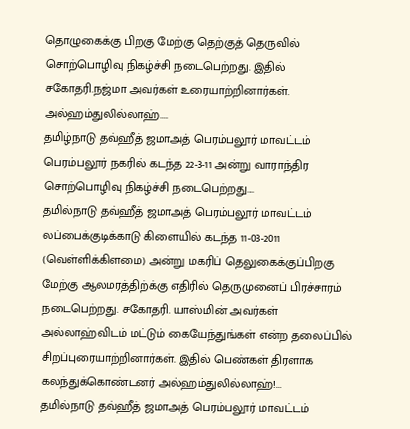தொழுகைக்கு பிறகு மேற்கு தெற்குத் தெருவில் சொற்பொழிவு நிகழ்ச்சி நடைபெற்றது. இதில் சகோதரி.நஜ்மா அவர்கள் உரையாற்றினார்கள். அல்ஹம்துலில்லாஹ்....
தமிழ்நாடு தவ்ஹீத் ஜமாஅத் பெரம்பலூர் மாவட்டம் பெரம்பலூர் நகரில் கடந்த 22-3-11 அன்று வாராந்திர சொற்பொழிவு நிகழ்ச்சி நடைபெற்றது....
தமில்நாடு தவ்ஹீத் ஜமாஅத் பெரம்பலூர் மாவட்டம் லப்பைக்குடிக்காடு கிளையில் கடந்த 11-03-2011 (வெள்ளிக்கிளமை) அன்று மகரிப் தெலுகைக்குப்பிறகு மேற்கு ஆலமரத்திற்க்கு எதிரில் தெருமுனைப் பிரச்சாரம் நடைபெற்றது. சகோதரி. யாஸ்மின் அவர்கள் அல்லாஹ்விடம் மட்டும் கையேந்துங்கள் என்ற தலைப்பில் சிறப்புரையாற்றினார்கள். இதில் பெண்கள் திரளாக கலந்துக்கொண்டனர் அல்ஹம்துலில்லாஹ்!...
தமில்நாடு தவ்ஹீத் ஜமாஅத் பெரம்பலூர் மாவட்டம்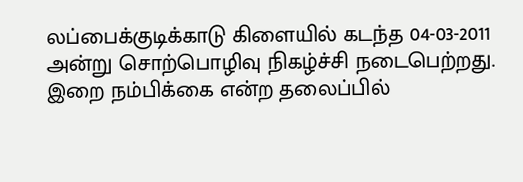லப்பைக்குடிக்காடு கிளையில் கடந்த 04-03-2011 அன்று சொற்பொழிவு நிகழ்ச்சி நடைபெற்றது. இறை நம்பிக்கை என்ற தலைப்பில்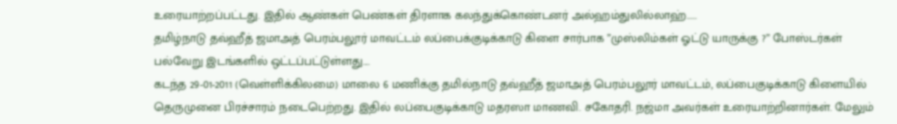உரையாற்றப்பட்டது. இதில் ஆண்கள் பெண்கள் திரளாக கலந்துக்கொண்டனர் அல்ஹம்துலில்லாஹ்.....
தமிழ்நாடு தவ்ஹீத் ஜமாஅத் பெரம்பலூர் மாவட்டம் லப்பைக்குடிக்காடு கிளை சார்பாக ”முஸ்லிம்கள் ஓட்டு யாருக்கு ?” போஸ்டர்கள் பல்வேறு இடங்களில் ஒட்டப்பட்டுள்ளது....
கடந்த 29-01-2011 (வெள்ளிக்கிலமை) மாலை 6 மணிக்கு தமில்நாடு தவ்ஹீத் ஜமாஅத் பெரம்பலூர் மாவட்டம், லப்பைகுடிக்காடு கிளையில் தெருமுனை பிரச்சாரம் நடைபெற்றது. இதில் லப்பைகுடிக்காடு மதரஸா மாணவி. சகோதரி. நஜ்மா அவர்கள் உரையாற்றினார்கள். மேலும்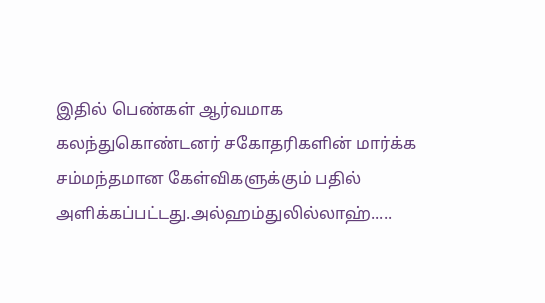இதில் பெண்கள் ஆர்வமாக கலந்துகொண்டனர் சகோதரிகளின் மார்க்க சம்மந்தமான கேள்விகளுக்கும் பதில் அளிக்கப்பட்டது.அல்ஹம்துலில்லாஹ்.....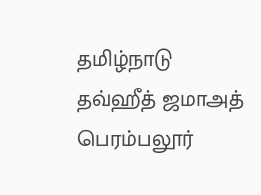தமிழ்நாடு தவ்ஹீத் ஜமாஅத் பெரம்பலூர்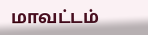மாவட்டம்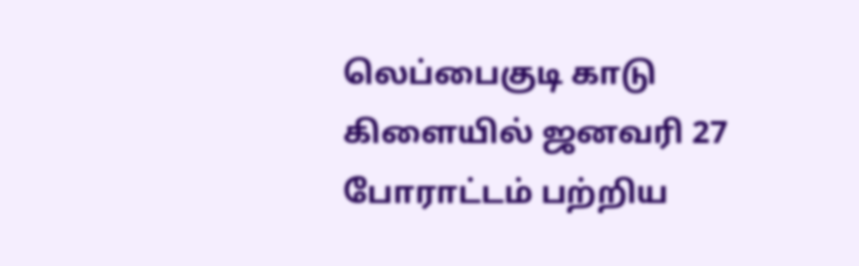லெப்பைகுடி காடு கிளையில் ஜனவரி 27 போராட்டம் பற்றிய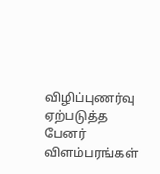விழிப்புணர்வு ஏற்படுத்த பேனர் விளம்பரங்கள்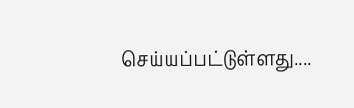செய்யப்பட்டுள்ளது....